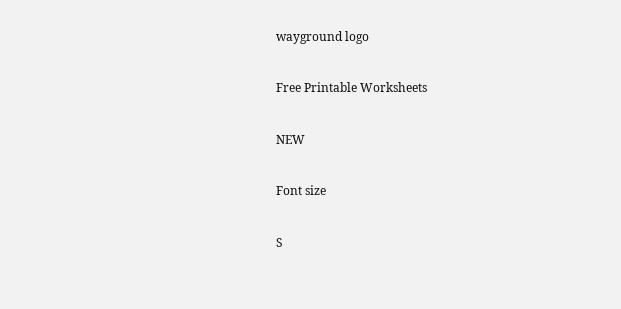wayground logo

Free Printable Worksheets

NEW

Font size

S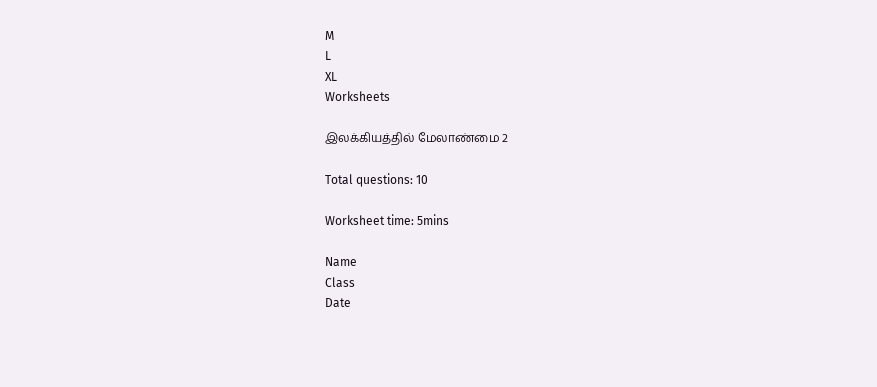M
L
XL
Worksheets

இலக்கியத்தில் மேலாண்மை 2

Total questions: 10

Worksheet time: 5mins

Name
Class
Date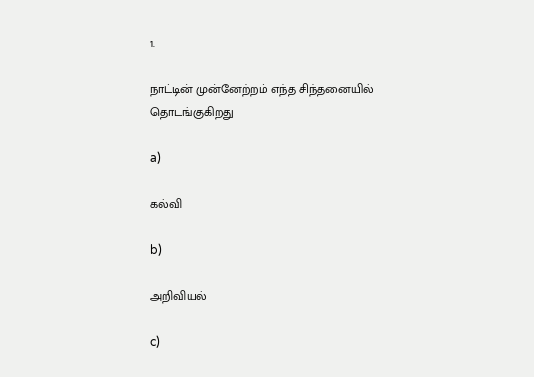1.

நாட்டின் முன்னேற்றம் எந்த சிந்தனையில் தொடங்குகிறது

a)

கல்வி

b)

அறிவியல்

c)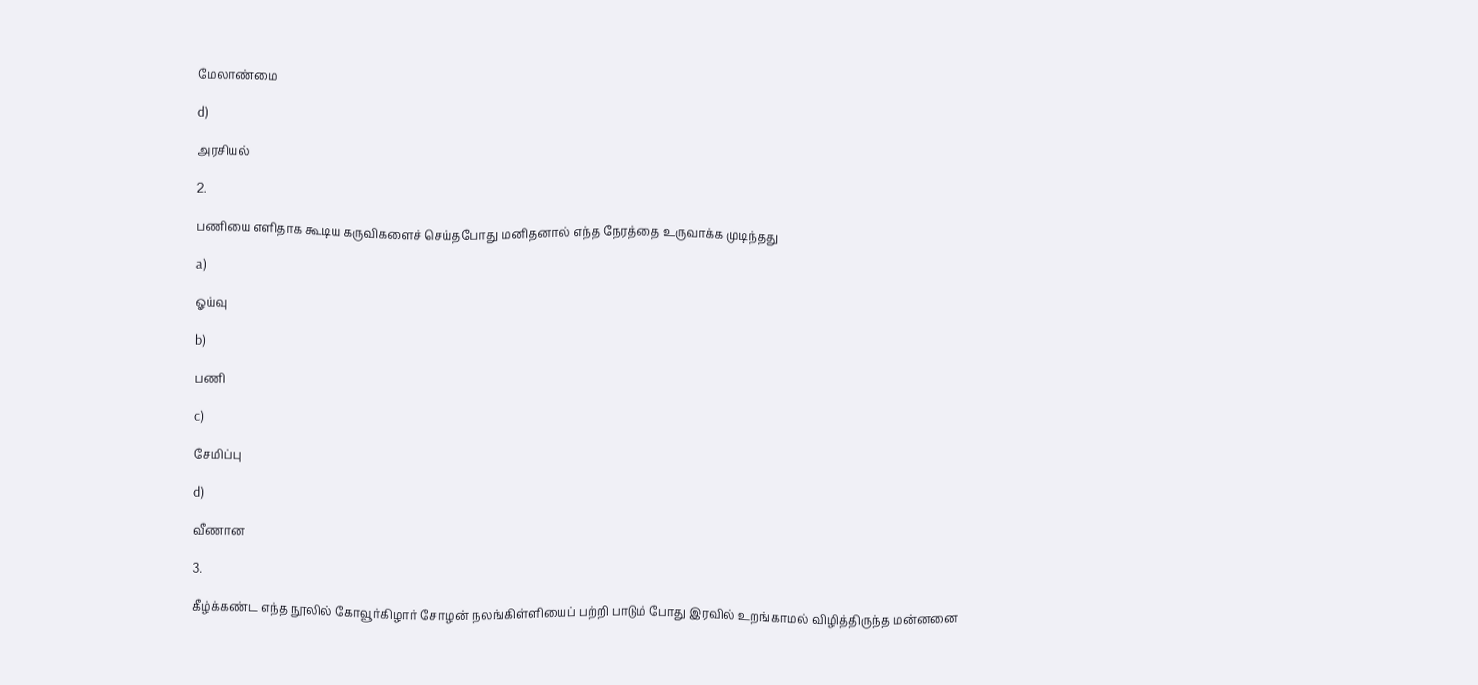மேலாண்மை

d)

அரசியல்

2.

பணியை எளிதாக கூடிய கருவிகளைச் செய்தபோது மனிதனால் எந்த நேரத்தை உருவாக்க முடிந்தது

a)

ஓய்வு

b)

பணி

c)

சேமிப்பு

d)

வீணான

3.

கீழ்க்கண்ட எந்த நூலில் கோவூர்கிழார் சோழன் நலங்கிள்ளியைப் பற்றி பாடும் போது இரவில் உறங்காமல் விழித்திருந்த மன்னனை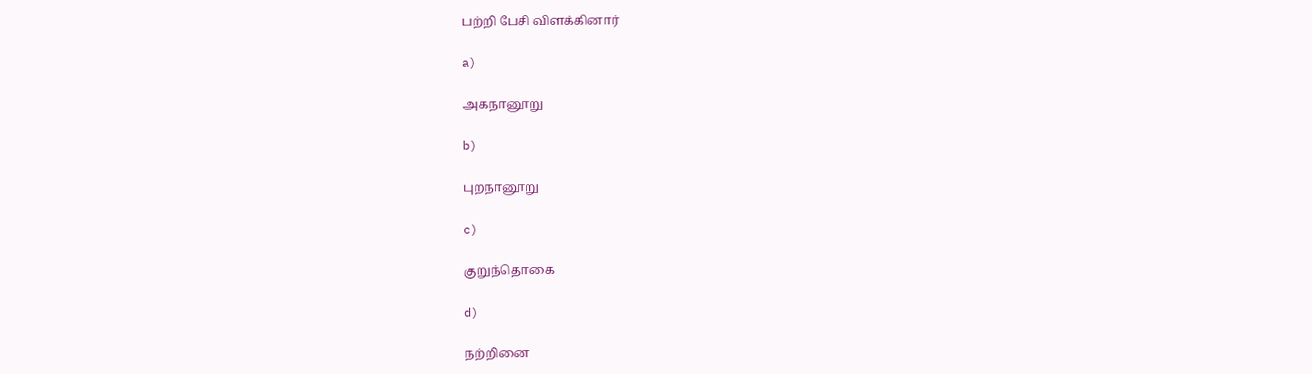பற்றி பேசி விளக்கினார்

a)

அகநானூறு

b)

புறநானூறு

c)

குறுந்தொகை

d)

நற்றினை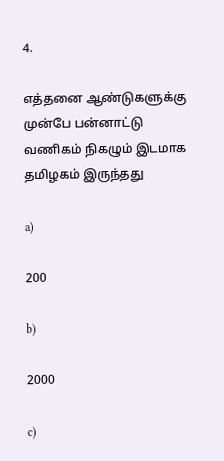4.

எத்தனை ஆண்டுகளுக்கு முன்பே பன்னாட்டு வணிகம் நிகழும் இடமாக தமிழகம் இருந்தது

a)

200

b)

2000

c)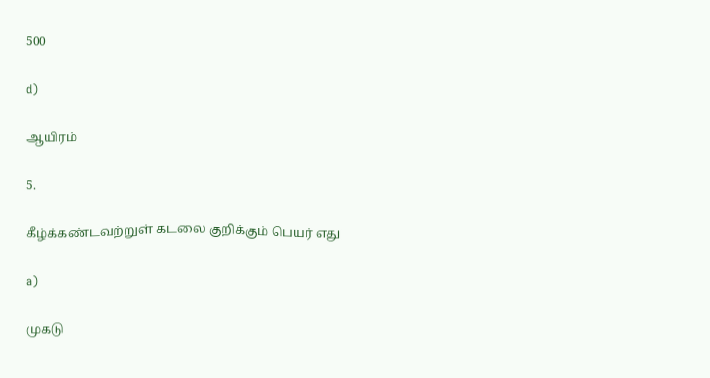500

d)

ஆயிரம்

5.

கீழ்க்கண்டவற்றுள் கடலை குறிக்கும் பெயர் எது

a)

முகடு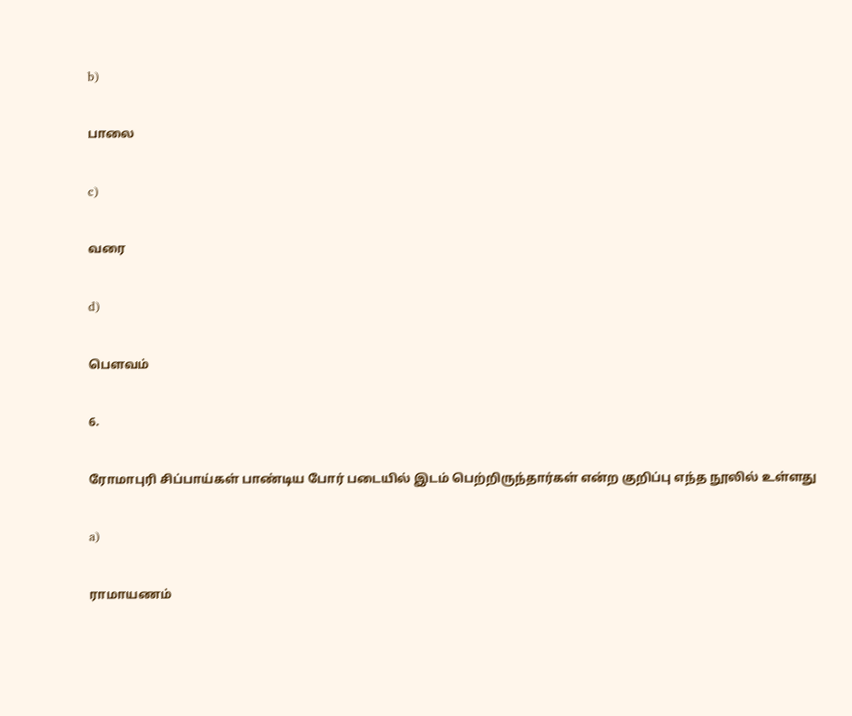b)

பாலை

c)

வரை

d)

பெளவம்

6.

ரோமாபுரி சிப்பாய்கள் பாண்டிய போர் படையில் இடம் பெற்றிருந்தார்கள் என்ற குறிப்பு எந்த நூலில் உள்ளது

a)

ராமாயணம்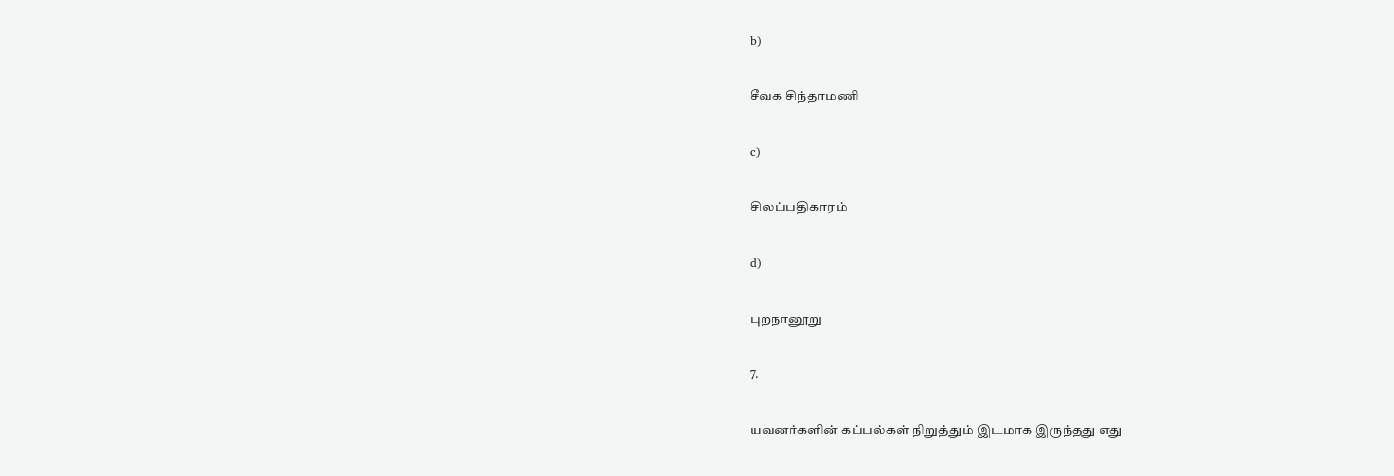b)

சீவக சிந்தாமணி

c)

சிலப்பதிகாரம்

d)

புறநானூறு

7.

யவனர்களின் கப்பல்கள் நிறுத்தும் இடமாக இருந்தது எது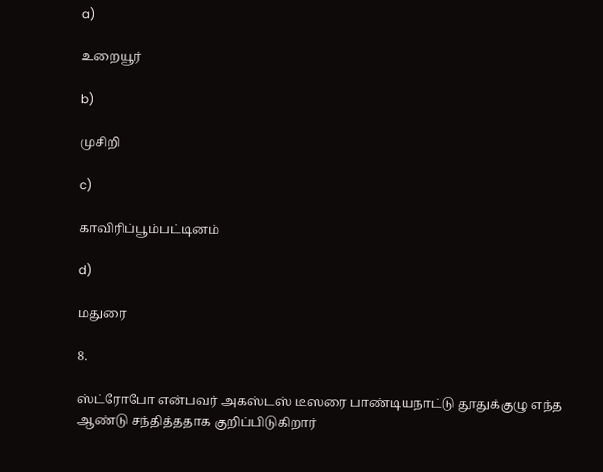a)

உறையூர்

b)

முசிறி

c)

காவிரிப்பூம்பட்டினம்

d)

மதுரை

8.

ஸ்ட்ரோபோ என்பவர் அகஸ்டஸ் டீஸரை பாண்டியநாட்டு தூதுக்குழு எந்த ஆண்டு சந்தித்ததாக குறிப்பிடுகிறார்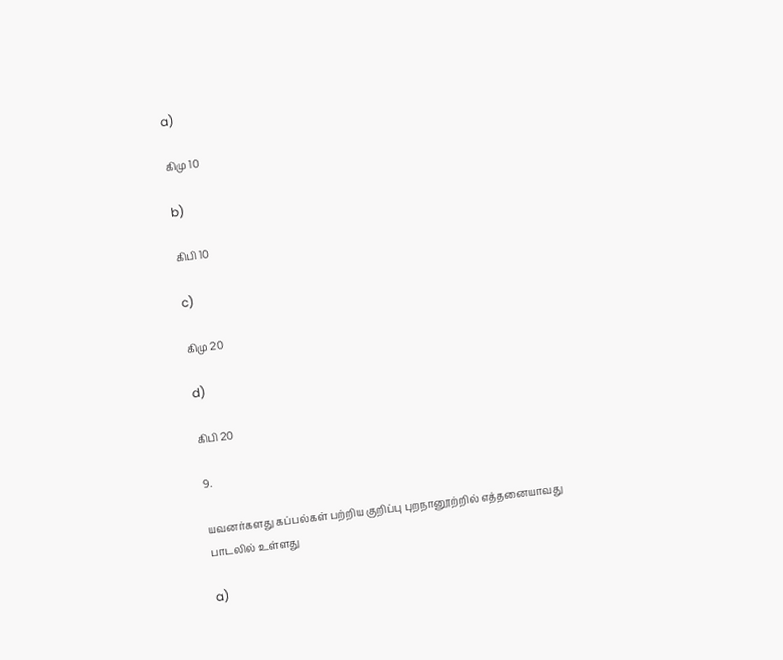a)

கிமு 10

b)

கிபி 10

c)

கிமு 20

d)

கிபி 20

9.

யவனர்களது கப்பல்கள் பற்றிய குறிப்பு புறநானூற்றில் எத்தனையாவது பாடலில் உள்ளது

a)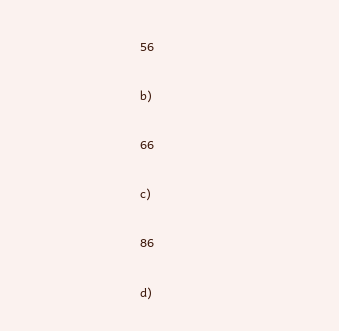56

b)

66

c)

86

d)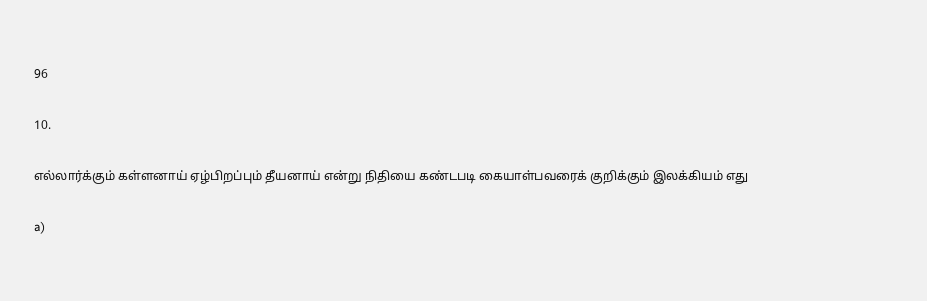96

10.

எல்லார்க்கும் கள்ளனாய் ஏழ்பிறப்பும் தீயனாய் என்று நிதியை கண்டபடி கையாள்பவரைக் குறிக்கும் இலக்கியம் எது

a)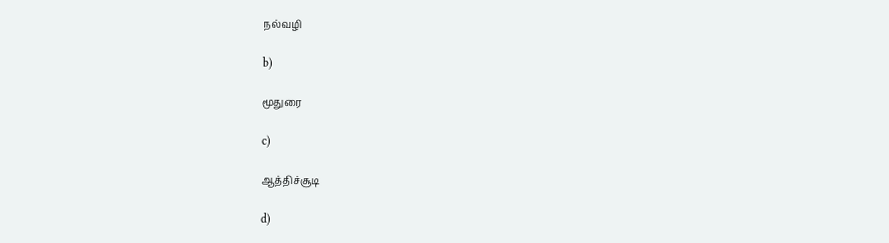நல்வழி

b)

மூதுரை

c)

ஆத்திச்சூடி

d)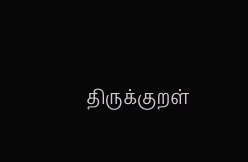திருக்குறள்